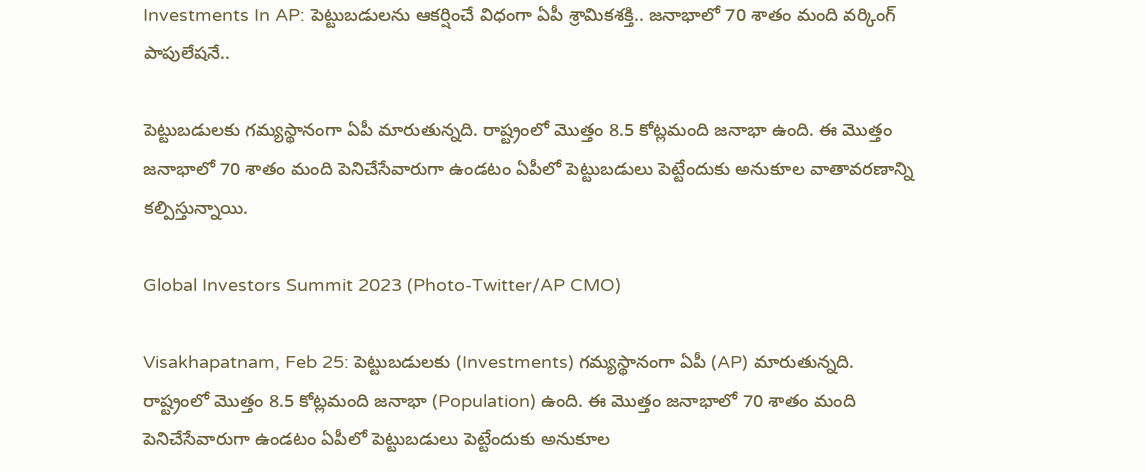Investments In AP: పెట్టుబడులను ఆకర్షించే విధంగా ఏపీ శ్రామికశక్తి.. జనాభాలో 70 శాతం మంది వర్కింగ్ పాపులేషనే..

పెట్టుబడులకు గమ్యస్థానంగా ఏపీ మారుతున్నది. రాష్ట్రంలో మొత్తం 8.5 కోట్లమంది జనాభా ఉంది. ఈ మొత్తం జనాభాలో 70 శాతం మంది పెనిచేసేవారుగా ఉండటం ఏపీలో పెట్టుబడులు పెట్టేందుకు అనుకూల వాతావరణాన్ని కల్పిస్తున్నాయి.

Global Investors Summit 2023 (Photo-Twitter/AP CMO)

Visakhapatnam, Feb 25: పెట్టుబడులకు (Investments) గమ్యస్థానంగా ఏపీ (AP) మారుతున్నది. రాష్ట్రంలో మొత్తం 8.5 కోట్లమంది జనాభా (Population) ఉంది. ఈ మొత్తం జనాభాలో 70 శాతం మంది పెనిచేసేవారుగా ఉండటం ఏపీలో పెట్టుబడులు పెట్టేందుకు అనుకూల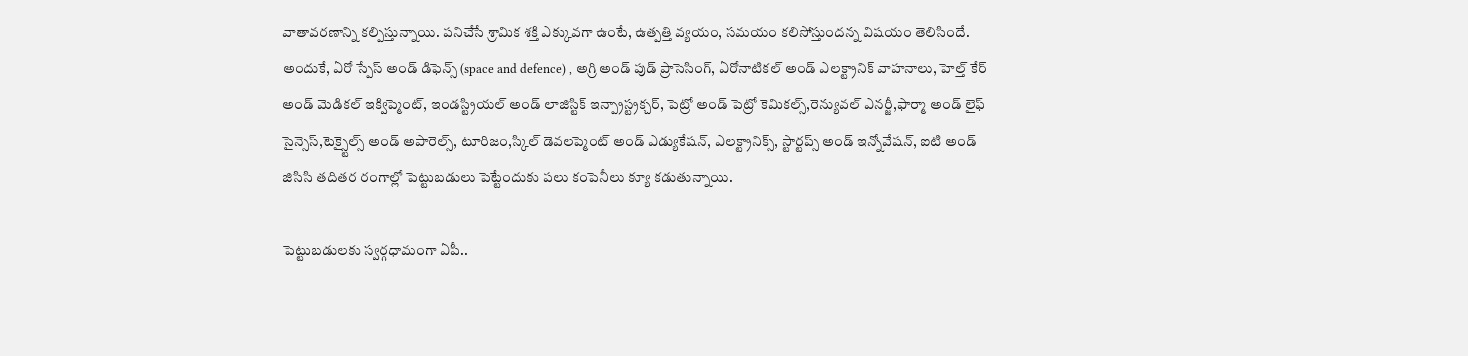వాతావరణాన్ని కల్పిస్తున్నాయి. పనిచేసే శ్రామిక శక్తి ఎక్కువగా ఉంటే, ఉత్పత్తి వ్యయం, సమయం కలిసోస్తుందన్న విషయం తెలిసిందే. అందుకే, ఏరో స్పేస్ అండ్ డిఫెన్స్ (space and defence) , అగ్రి అండ్ పుడ్ ప్రాసెసింగ్, ఏరోనాటికల్ అండ్ ఎలక్ట్రానిక్ వాహనాలు, హెల్త్ కేర్ అండ్ మెడికల్ ఇక్విప్మెంట్, ఇండస్ట్రియల్ అండ్ లాజిస్టిక్ ఇన్ప్రాస్ట్రక్చర్, పెట్రో అండ్ పెట్రో కెమికల్స్,రెన్యువల్ ఎనర్జీ,ఫార్మా అండ్ లైఫ్ సైన్సెస్,టెక్స్టైల్స్ అండ్ అపారెల్స్, టూరిజం,స్కిల్ డెవలప్మెంట్ అండ్ ఎడ్యుకేషన్, ఎలక్ట్రానిక్స్, స్టార్టప్స్ అండ్ ఇన్నోవేషన్, ఐటి అండ్ జిసిసి తదితర రంగాల్లో పెట్టుబడులు పెట్టేందుకు పలు కంపెనీలు క్యూ కడుతున్నాయి.

పెట్టుబడులకు స్వర్గధామంగా ఏపీ..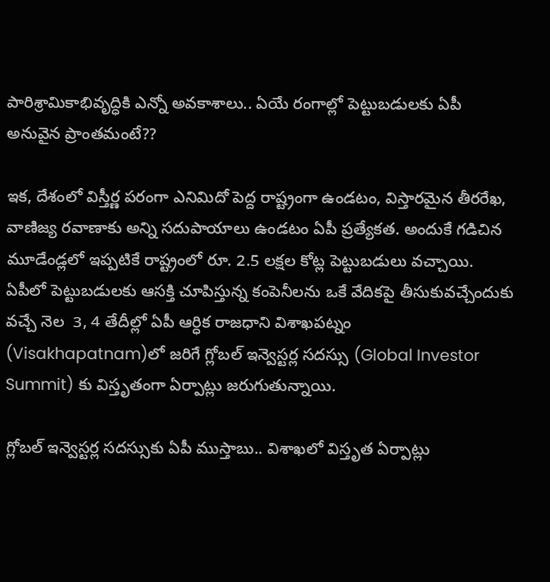పారిశ్రామికాభివృద్ధికి ఎన్నో అవకాశాలు.. ఏయే రంగాల్లో పెట్టుబడులకు ఏపీ అనువైన ప్రాంతమంటే??

ఇక, దేశంలో విస్తీర్ణ పరంగా ఎనిమిదో పెద్ద రాష్ట్రంగా ఉండటం, విస్తారమైన తీరరేఖ, వాణిజ్య రవాణాకు అన్ని సదుపాయాలు ఉండటం ఏపీ ప్రత్యేకత. అందుకే గడిచిన మూడేండ్లలో ఇప్పటికే రాష్ట్రంలో రూ. 2.5 లక్షల కోట్ల పెట్టుబడులు వచ్చాయి. ఏపీలో పెట్టుబడులకు ఆసక్తి చూపిస్తున్న కంపెనీలను ఒకే వేదికపై తీసుకువచ్చేందుకు వచ్చే నెల  3, 4 తేదీల్లో ఏపీ ఆర్ధిక రాజధాని విశాఖపట్నం (Visakhapatnam)లో జరిగే గ్లోబల్ ఇన్వెస్టర్ల సదస్సు (Global Investor Summit) కు విస్తృతంగా ఏర్పాట్లు జరుగుతున్నాయి.

గ్లోబల్ ఇన్వెస్టర్ల సదస్సుకు ఏపీ ముస్తాబు.. విశాఖలో విస్తృత ఏర్పాట్లు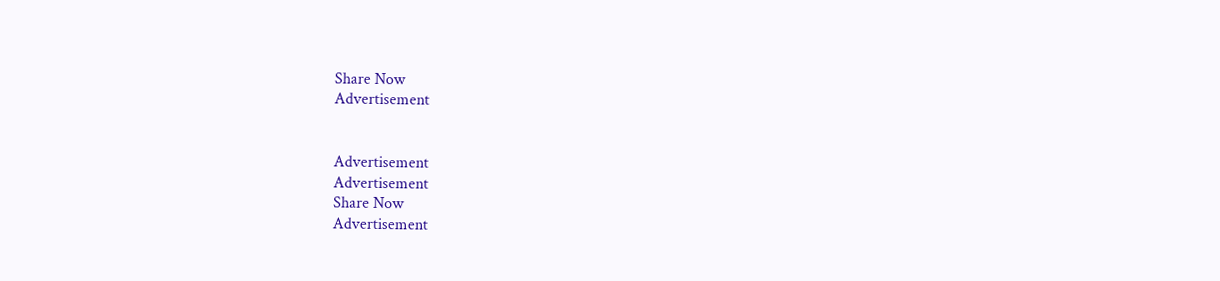Share Now
Advertisement


Advertisement
Advertisement
Share Now
Advertisement